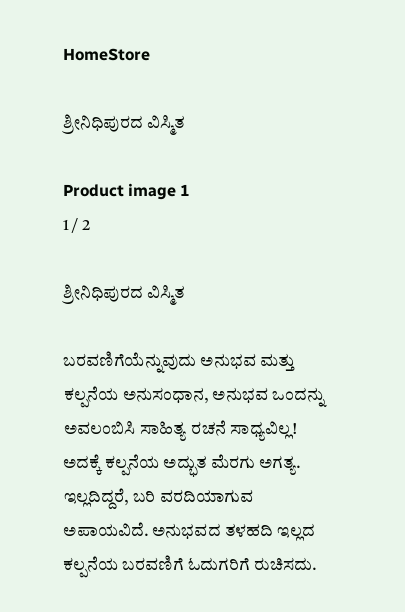HomeStore

ಶ್ರೀನಿಧಿಪುರದ ವಿಸ್ಮಿತ

Product image 1
1 / 2

ಶ್ರೀನಿಧಿಪುರದ ವಿಸ್ಮಿತ

ಬರವಣಿಗೆಯೆನ್ನುವುದು ಅನುಭವ ಮತ್ತು ಕಲ್ಪನೆಯ ಅನುಸಂಧಾನ, ಅನುಭವ ಒಂದನ್ನು ಅವಲಂಬಿಸಿ ಸಾಹಿತ್ಯ ರಚನೆ ಸಾಧ್ಯವಿಲ್ಲ! ಅದಕ್ಕೆ ಕಲ್ಪನೆಯ ಅದ್ಭುತ ಮೆರಗು ಅಗತ್ಯ. ಇಲ್ಲದಿದ್ದರೆ, ಬರಿ ವರದಿಯಾಗುವ ಅಪಾಯವಿದೆ. ಅನುಭವದ ತಳಹದಿ ಇಲ್ಲದ ಕಲ್ಪನೆಯ ಬರವಣಿಗೆ ಓದುಗರಿಗೆ ರುಚಿಸದು.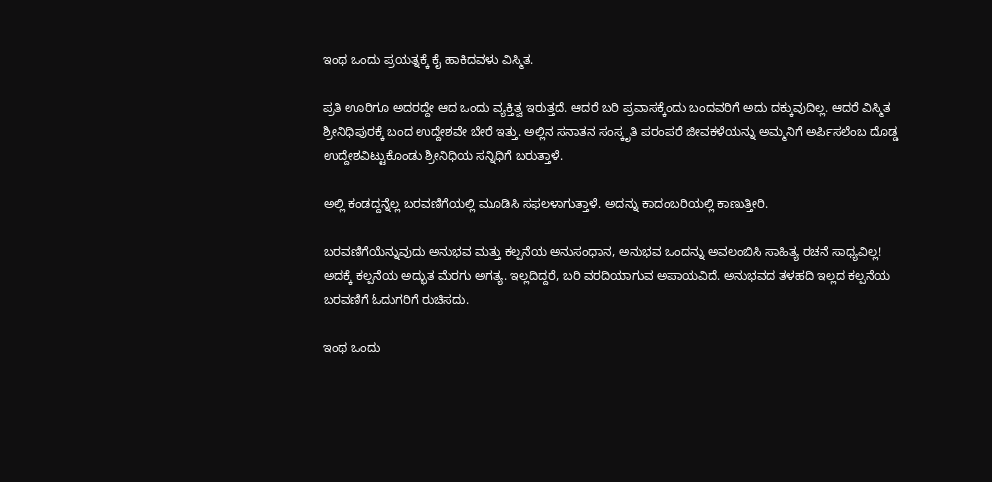ಇಂಥ ಒಂದು ಪ್ರಯತ್ನಕ್ಕೆ ಕೈ ಹಾಕಿದವಳು ವಿಸ್ಮಿತ.

ಪ್ರತಿ ಊರಿಗೂ ಅದರದ್ದೇ ಆದ ಒಂದು ವ್ಯಕ್ತಿತ್ವ ಇರುತ್ತದೆ. ಆದರೆ ಬರಿ ಪ್ರವಾಸಕ್ಕೆಂದು ಬಂದವರಿಗೆ ಅದು ದಕ್ಕುವುದಿಲ್ಲ. ಆದರೆ ವಿಸ್ಮಿತ ಶ್ರೀನಿಧಿಪುರಕ್ಕೆ ಬಂದ ಉದ್ದೇಶವೇ ಬೇರೆ ಇತ್ತು. ಅಲ್ಲಿನ ಸನಾತನ ಸಂಸ್ಕೃತಿ ಪರಂಪರೆ ಜೀವಕಳೆಯನ್ನು ಅಮ್ಮನಿಗೆ ಅರ್ಪಿಸಲೆಂಬ ದೊಡ್ಡ ಉದ್ದೇಶವಿಟ್ಟುಕೊಂಡು ಶ್ರೀನಿಧಿಯ ಸನ್ನಿಧಿಗೆ ಬರುತ್ತಾಳೆ.

ಅಲ್ಲಿ ಕಂಡದ್ದನ್ನೆಲ್ಲ ಬರವಣಿಗೆಯಲ್ಲಿ ಮೂಡಿಸಿ ಸಫಲಳಾಗುತ್ತಾಳೆ. ಅದನ್ನು ಕಾದಂಬರಿಯಲ್ಲಿ ಕಾಣುತ್ತೀರಿ.

ಬರವಣಿಗೆಯೆನ್ನುವುದು ಅನುಭವ ಮತ್ತು ಕಲ್ಪನೆಯ ಅನುಸಂಧಾನ, ಅನುಭವ ಒಂದನ್ನು ಅವಲಂಬಿಸಿ ಸಾಹಿತ್ಯ ರಚನೆ ಸಾಧ್ಯವಿಲ್ಲ! ಅದಕ್ಕೆ ಕಲ್ಪನೆಯ ಅದ್ಭುತ ಮೆರಗು ಅಗತ್ಯ. ಇಲ್ಲದಿದ್ದರೆ, ಬರಿ ವರದಿಯಾಗುವ ಅಪಾಯವಿದೆ. ಅನುಭವದ ತಳಹದಿ ಇಲ್ಲದ ಕಲ್ಪನೆಯ ಬರವಣಿಗೆ ಓದುಗರಿಗೆ ರುಚಿಸದು.

ಇಂಥ ಒಂದು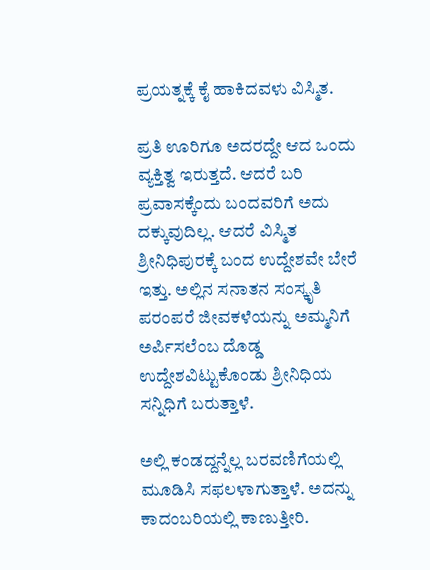ಪ್ರಯತ್ನಕ್ಕೆ ಕೈ ಹಾಕಿದವಳು ವಿಸ್ಮಿತ.

ಪ್ರತಿ ಊರಿಗೂ ಅದರದ್ದೇ ಆದ ಒಂದು ವ್ಯಕ್ತಿತ್ವ ಇರುತ್ತದೆ. ಆದರೆ ಬರಿ ಪ್ರವಾಸಕ್ಕೆಂದು ಬಂದವರಿಗೆ ಅದು ದಕ್ಕುವುದಿಲ್ಲ. ಆದರೆ ವಿಸ್ಮಿತ ಶ್ರೀನಿಧಿಪುರಕ್ಕೆ ಬಂದ ಉದ್ದೇಶವೇ ಬೇರೆ ಇತ್ತು. ಅಲ್ಲಿನ ಸನಾತನ ಸಂಸ್ಕೃತಿ ಪರಂಪರೆ ಜೀವಕಳೆಯನ್ನು ಅಮ್ಮನಿಗೆ ಅರ್ಪಿಸಲೆಂಬ ದೊಡ್ಡ ಉದ್ದೇಶವಿಟ್ಟುಕೊಂಡು ಶ್ರೀನಿಧಿಯ ಸನ್ನಿಧಿಗೆ ಬರುತ್ತಾಳೆ.

ಅಲ್ಲಿ ಕಂಡದ್ದನ್ನೆಲ್ಲ ಬರವಣಿಗೆಯಲ್ಲಿ ಮೂಡಿಸಿ ಸಫಲಳಾಗುತ್ತಾಳೆ. ಅದನ್ನು ಕಾದಂಬರಿಯಲ್ಲಿ ಕಾಣುತ್ತೀರಿ.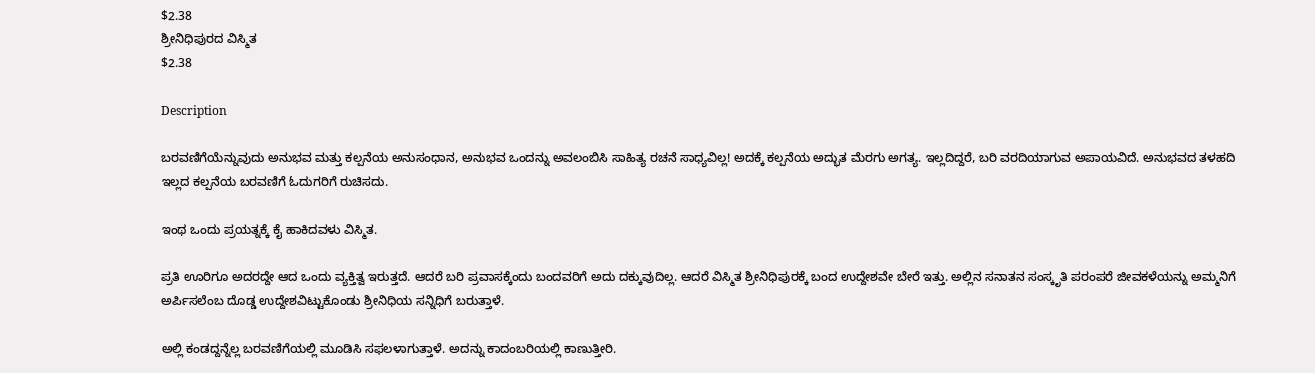$2.38
ಶ್ರೀನಿಧಿಪುರದ ವಿಸ್ಮಿತ
$2.38

Description

ಬರವಣಿಗೆಯೆನ್ನುವುದು ಅನುಭವ ಮತ್ತು ಕಲ್ಪನೆಯ ಅನುಸಂಧಾನ, ಅನುಭವ ಒಂದನ್ನು ಅವಲಂಬಿಸಿ ಸಾಹಿತ್ಯ ರಚನೆ ಸಾಧ್ಯವಿಲ್ಲ! ಅದಕ್ಕೆ ಕಲ್ಪನೆಯ ಅದ್ಭುತ ಮೆರಗು ಅಗತ್ಯ. ಇಲ್ಲದಿದ್ದರೆ, ಬರಿ ವರದಿಯಾಗುವ ಅಪಾಯವಿದೆ. ಅನುಭವದ ತಳಹದಿ ಇಲ್ಲದ ಕಲ್ಪನೆಯ ಬರವಣಿಗೆ ಓದುಗರಿಗೆ ರುಚಿಸದು.

ಇಂಥ ಒಂದು ಪ್ರಯತ್ನಕ್ಕೆ ಕೈ ಹಾಕಿದವಳು ವಿಸ್ಮಿತ.

ಪ್ರತಿ ಊರಿಗೂ ಅದರದ್ದೇ ಆದ ಒಂದು ವ್ಯಕ್ತಿತ್ವ ಇರುತ್ತದೆ. ಆದರೆ ಬರಿ ಪ್ರವಾಸಕ್ಕೆಂದು ಬಂದವರಿಗೆ ಅದು ದಕ್ಕುವುದಿಲ್ಲ. ಆದರೆ ವಿಸ್ಮಿತ ಶ್ರೀನಿಧಿಪುರಕ್ಕೆ ಬಂದ ಉದ್ದೇಶವೇ ಬೇರೆ ಇತ್ತು. ಅಲ್ಲಿನ ಸನಾತನ ಸಂಸ್ಕೃತಿ ಪರಂಪರೆ ಜೀವಕಳೆಯನ್ನು ಅಮ್ಮನಿಗೆ ಅರ್ಪಿಸಲೆಂಬ ದೊಡ್ಡ ಉದ್ದೇಶವಿಟ್ಟುಕೊಂಡು ಶ್ರೀನಿಧಿಯ ಸನ್ನಿಧಿಗೆ ಬರುತ್ತಾಳೆ.

ಅಲ್ಲಿ ಕಂಡದ್ದನ್ನೆಲ್ಲ ಬರವಣಿಗೆಯಲ್ಲಿ ಮೂಡಿಸಿ ಸಫಲಳಾಗುತ್ತಾಳೆ. ಅದನ್ನು ಕಾದಂಬರಿಯಲ್ಲಿ ಕಾಣುತ್ತೀರಿ.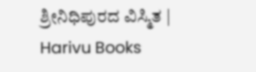ಶ್ರೀನಿಧಿಪುರದ ವಿಸ್ಮಿತ | Harivu Books